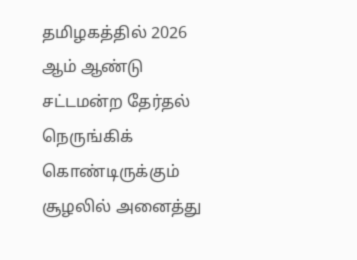தமிழகத்தில் 2026 ஆம் ஆண்டு சட்டமன்ற தேர்தல் நெருங்கிக் கொண்டிருக்கும் சூழலில் அனைத்து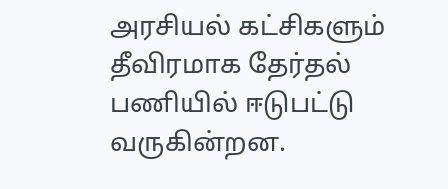அரசியல் கட்சிகளும் தீவிரமாக தேர்தல் பணியில் ஈடுபட்டு வருகின்றன.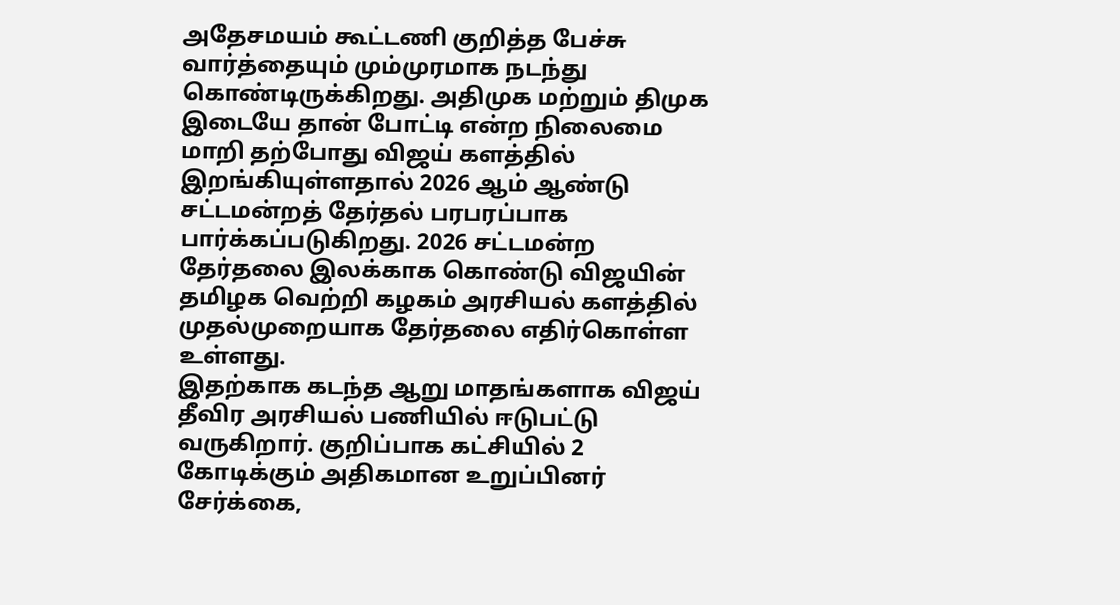அதேசமயம் கூட்டணி குறித்த பேச்சு வார்த்தையும் மும்முரமாக நடந்து கொண்டிருக்கிறது. அதிமுக மற்றும் திமுக இடையே தான் போட்டி என்ற நிலைமை மாறி தற்போது விஜய் களத்தில் இறங்கியுள்ளதால் 2026 ஆம் ஆண்டு சட்டமன்றத் தேர்தல் பரபரப்பாக பார்க்கப்படுகிறது. 2026 சட்டமன்ற தேர்தலை இலக்காக கொண்டு விஜயின் தமிழக வெற்றி கழகம் அரசியல் களத்தில் முதல்முறையாக தேர்தலை எதிர்கொள்ள உள்ளது.
இதற்காக கடந்த ஆறு மாதங்களாக விஜய் தீவிர அரசியல் பணியில் ஈடுபட்டு வருகிறார். குறிப்பாக கட்சியில் 2 கோடிக்கும் அதிகமான உறுப்பினர் சேர்க்கை,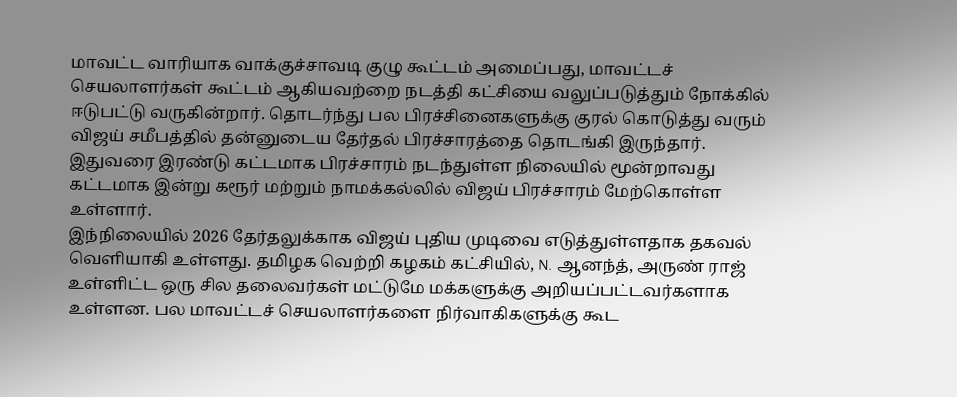மாவட்ட வாரியாக வாக்குச்சாவடி குழு கூட்டம் அமைப்பது, மாவட்டச் செயலாளர்கள் கூட்டம் ஆகியவற்றை நடத்தி கட்சியை வலுப்படுத்தும் நோக்கில் ஈடுபட்டு வருகின்றார். தொடர்ந்து பல பிரச்சினைகளுக்கு குரல் கொடுத்து வரும் விஜய் சமீபத்தில் தன்னுடைய தேர்தல் பிரச்சாரத்தை தொடங்கி இருந்தார். இதுவரை இரண்டு கட்டமாக பிரச்சாரம் நடந்துள்ள நிலையில் மூன்றாவது கட்டமாக இன்று கரூர் மற்றும் நாமக்கல்லில் விஜய் பிரச்சாரம் மேற்கொள்ள உள்ளார்.
இந்நிலையில் 2026 தேர்தலுக்காக விஜய் புதிய முடிவை எடுத்துள்ளதாக தகவல் வெளியாகி உள்ளது. தமிழக வெற்றி கழகம் கட்சியில், N. ஆனந்த், அருண் ராஜ் உள்ளிட்ட ஒரு சில தலைவர்கள் மட்டுமே மக்களுக்கு அறியப்பட்டவர்களாக உள்ளன. பல மாவட்டச் செயலாளர்களை நிர்வாகிகளுக்கு கூட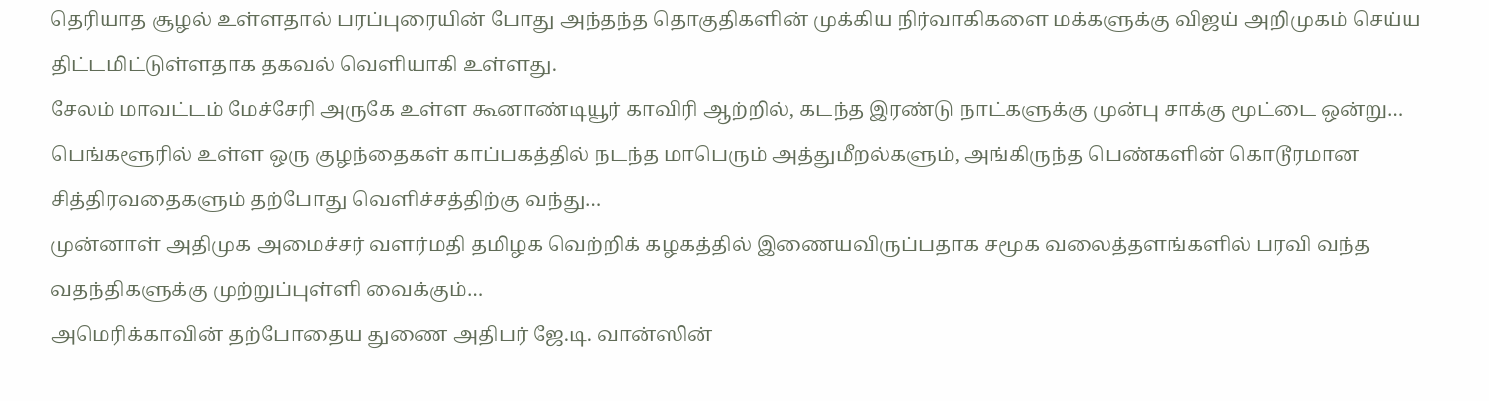தெரியாத சூழல் உள்ளதால் பரப்புரையின் போது அந்தந்த தொகுதிகளின் முக்கிய நிர்வாகிகளை மக்களுக்கு விஜய் அறிமுகம் செய்ய திட்டமிட்டுள்ளதாக தகவல் வெளியாகி உள்ளது.
சேலம் மாவட்டம் மேச்சேரி அருகே உள்ள கூனாண்டியூர் காவிரி ஆற்றில், கடந்த இரண்டு நாட்களுக்கு முன்பு சாக்கு மூட்டை ஒன்று…
பெங்களூரில் உள்ள ஒரு குழந்தைகள் காப்பகத்தில் நடந்த மாபெரும் அத்துமீறல்களும், அங்கிருந்த பெண்களின் கொடூரமான சித்திரவதைகளும் தற்போது வெளிச்சத்திற்கு வந்து…
முன்னாள் அதிமுக அமைச்சர் வளர்மதி தமிழக வெற்றிக் கழகத்தில் இணையவிருப்பதாக சமூக வலைத்தளங்களில் பரவி வந்த வதந்திகளுக்கு முற்றுப்புள்ளி வைக்கும்…
அமெரிக்காவின் தற்போதைய துணை அதிபர் ஜே.டி. வான்ஸின்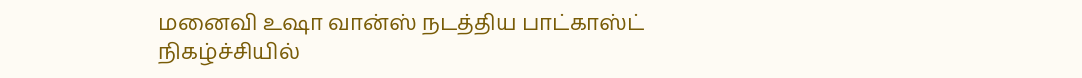மனைவி உஷா வான்ஸ் நடத்திய பாட்காஸ்ட் நிகழ்ச்சியில்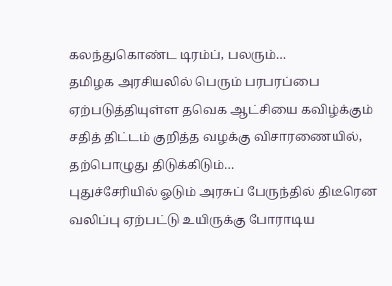கலந்துகொண்ட டிரம்ப், பலரும்…
தமிழக அரசியலில் பெரும் பரபரப்பை ஏற்படுத்தியுள்ள தவெக ஆட்சியை கவிழ்க்கும் சதித் திட்டம் குறித்த வழக்கு விசாரணையில், தற்பொழுது திடுக்கிடும்…
புதுச்சேரியில் ஓடும் அரசுப் பேருந்தில் திடீரென வலிப்பு ஏற்பட்டு உயிருக்கு போராடிய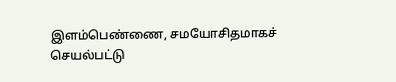இளம்பெண்ணை, சமயோசிதமாகச் செயல்பட்டு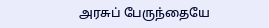அரசுப் பேருந்தையே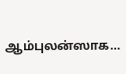ஆம்புலன்ஸாக…